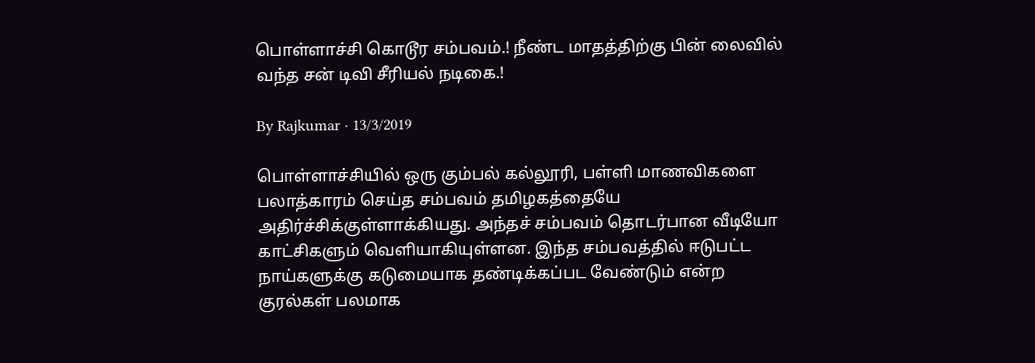பொள்ளாச்சி கொடூர சம்பவம்.! நீண்ட மாதத்திற்கு பின் லைவில் வந்த சன் டிவி சீரியல் நடிகை.!

By Rajkumar · 13/3/2019

பொள்ளாச்சியில் ஒரு கும்பல் கல்லூரி, பள்ளி மாணவிகளை பலாத்காரம் செய்த சம்பவம் தமிழகத்தையே அதிர்ச்சிக்குள்ளாக்கியது. அந்தச் சம்பவம் தொடர்பான வீடியோ காட்சிகளும் வெளியாகியுள்ளன. இந்த சம்பவத்தில் ஈடுபட்ட நாய்களுக்கு கடுமையாக தண்டிக்கப்பட வேண்டும் என்ற குரல்கள் பலமாக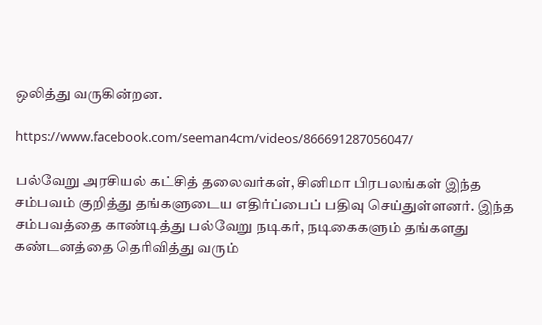ஒலித்து வருகின்றன.

https://www.facebook.com/seeman4cm/videos/866691287056047/

பல்வேறு அரசியல் கட்சித் தலைவர்கள், சினிமா பிரபலங்கள் இந்த சம்பவம் குறித்து தங்களுடைய எதிர்ப்பைப் பதிவு செய்துள்ளனர். இந்த சம்பவத்தை காண்டித்து பல்வேறு நடிகர், நடிகைகளும் தங்களது கண்டனத்தை தெரிவித்து வரும்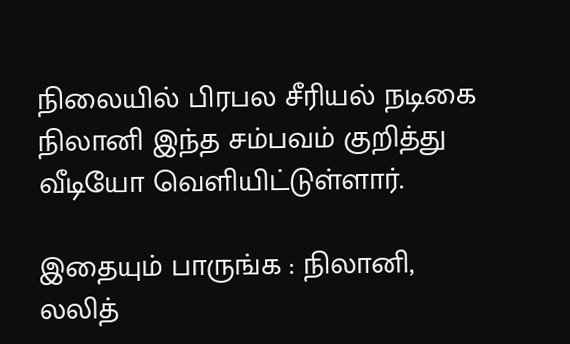நிலையில் பிரபல சீரியல் நடிகை நிலானி இந்த சம்பவம் குறித்து வீடியோ வெளியிட்டுள்ளார்.

இதையும் பாருங்க : நிலானி, லலித்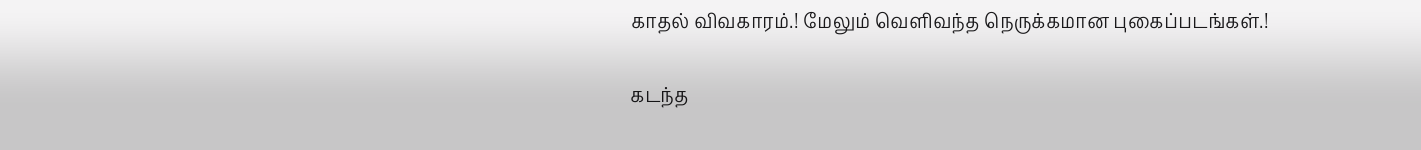காதல் விவகாரம்.! மேலும் வெளிவந்த நெருக்கமான புகைப்படங்கள்.!

கடந்த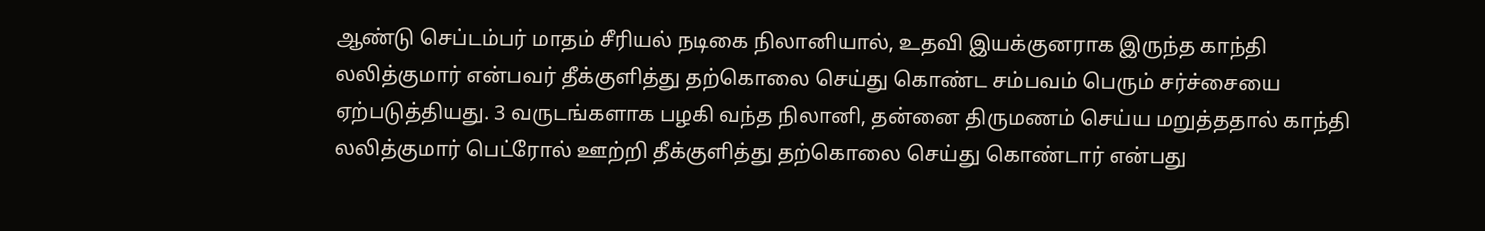ஆண்டு செப்டம்பர் மாதம் சீரியல் நடிகை நிலானியால், உதவி இயக்குனராக இருந்த காந்தி லலித்குமார் என்பவர் தீக்குளித்து தற்கொலை செய்து கொண்ட சம்பவம் பெரும் சர்ச்சையை ஏற்படுத்தியது. 3 வருடங்களாக பழகி வந்த நிலானி, தன்னை திருமணம் செய்ய மறுத்ததால் காந்தி லலித்குமார் பெட்ரோல் ஊற்றி தீக்குளித்து தற்கொலை செய்து கொண்டார் என்பது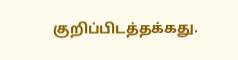குறிப்பிடத்தக்கது.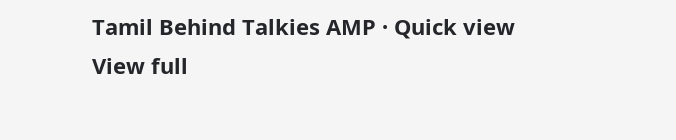Tamil Behind Talkies AMP · Quick view
View full